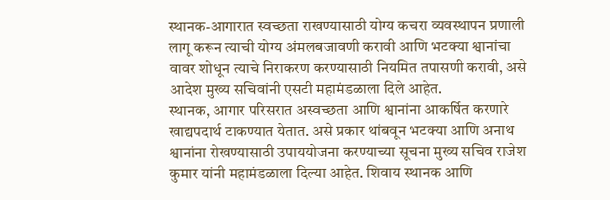स्थानक-आगारात स्वच्छता राखण्यासाठी योग्य कचरा व्यवस्थापन प्रणाली लागू करून त्याची योग्य अंमलबजावणी करावी आणि भटक्या श्वानांचा वावर शोधून त्याचे निराकरण करण्यासाठी नियमित तपासणी करावी, असे आदेश मुख्य सचिवांनी एसटी महामंडळाला दिले आहेत.
स्थानक, आगार परिसरात अस्वच्छता आणि श्वानांना आकर्षित करणारे खाद्यपदार्थ टाकण्यात येतात. असे प्रकार थांबवून भटक्या आणि अनाथ श्वानांना रोखण्यासाठी उपाययोजना करण्याच्या सूचना मुख्य सचिव राजेश कुमार यांनी महामंडळाला दिल्या आहेत. शिवाय स्थानक आणि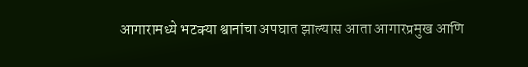आगारामध्ये भटक्या श्वानांचा अपघात झाल्यास आता आगारप्रमुख आणि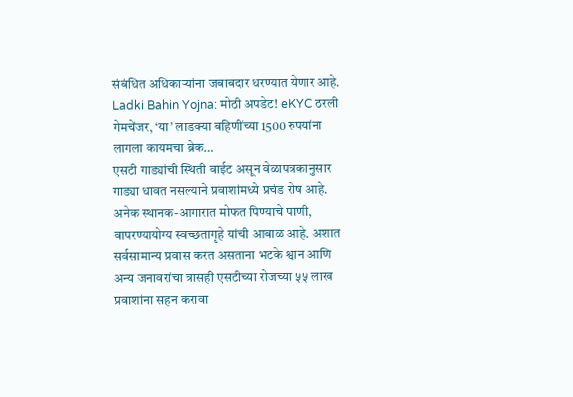संबंधित अधिकाऱ्यांना जबाबदार धरण्यात येणार आहे.
Ladki Bahin Yojna: मोठी अपडेट! eKYC ठरली गेमचेंजर, ‘या’ लाडक्या बहिणींच्या 1500 रुपयांना लागला कायमचा ब्रेक…
एसटी गाड्यांची स्थिती वाईट असून वेळापत्रकानुसार गाड्या धावत नसल्याने प्रवाशांमध्ये प्रचंड रोष आहे. अनेक स्थानक-आगारात मोफत पिण्याचे पाणी, वापरण्यायोग्य स्वच्छतागृहे यांची आबाळ आहे. अशात सर्वसामान्य प्रवास करत असताना भटके श्वान आणि अन्य जनावरांचा त्रासही एसटीच्या रोजच्या ५५ लाख प्रवाशांना सहन करावा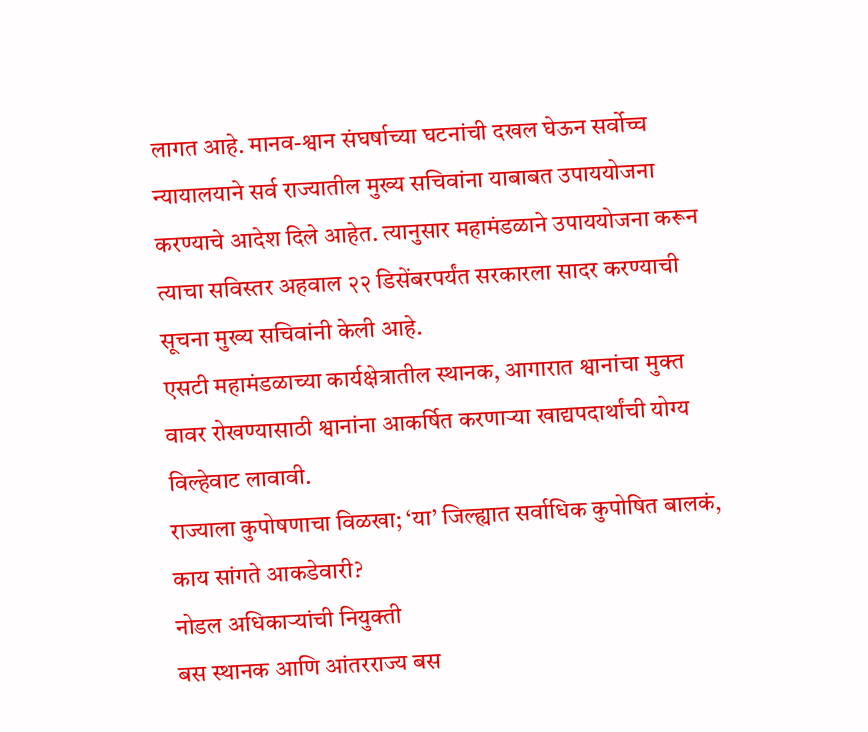लागत आहे. मानव-श्वान संघर्षाच्या घटनांची दखल घेऊन सर्वोच्च न्यायालयाने सर्व राज्यातील मुख्य सचिवांना याबाबत उपाययोजना करण्याचे आदेश दिले आहेत. त्यानुसार महामंडळाने उपाययोजना करून त्याचा सविस्तर अहवाल २२ डिसेंबरपर्यंत सरकारला सादर करण्याची सूचना मुख्य सचिवांनी केली आहे.
एसटी महामंडळाच्या कार्यक्षेत्रातील स्थानक, आगारात श्वानांचा मुक्त वावर रोखण्यासाठी श्वानांना आकर्षित करणाऱ्या खाद्यपदार्थांची योग्य विल्हेवाट लावावी.
राज्याला कुपोषणाचा विळखा; ‘या’ जिल्ह्यात सर्वाधिक कुपोषित बालकं, काय सांगते आकडेवारी?
नोडल अधिकाऱ्यांची नियुक्ती
बस स्थानक आणि आंतरराज्य बस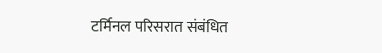टर्मिनल परिसरात संबंधित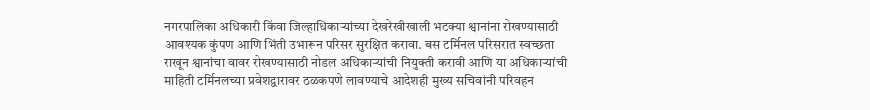नगरपालिका अधिकारी किंवा जिल्हाधिकाऱ्यांच्या देखरेखीखाली भटक्या श्वानांना रोखण्यासाठी आवश्यक कुंपण आणि भिंती उभारून परिसर सुरक्षित करावा. बस टर्मिनल परिसरात स्वच्छता राखून श्वानांचा वावर रोखण्यासाठी नोडल अधिकाऱ्यांची नियुक्ती करावी आणि या अधिकाऱ्यांची माहिती टर्मिनलच्या प्रवेशद्वारावर ठळकपणे लावण्याचे आदेशही मुख्य सचिवांनी परिवहन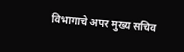विभागाचे अपर मुख्य सचिव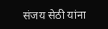संजय सेठी यांना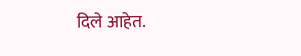दिले आहेत.